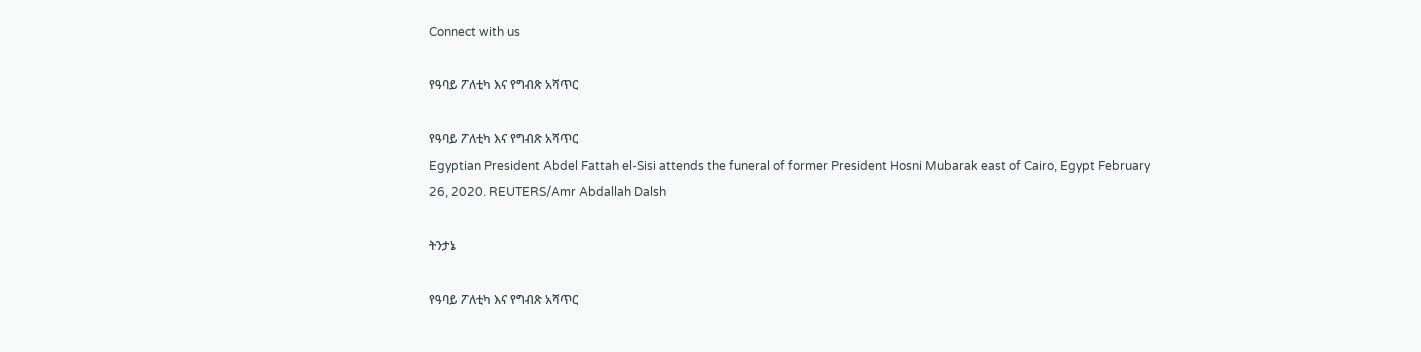Connect with us

የዓባይ ፖለቲካ እና የግብጽ አሻጥር

የዓባይ ፖለቲካ እና የግብጽ አሻጥር
Egyptian President Abdel Fattah el-Sisi attends the funeral of former President Hosni Mubarak east of Cairo, Egypt February 26, 2020. REUTERS/Amr Abdallah Dalsh

ትንታኔ

የዓባይ ፖለቲካ እና የግብጽ አሻጥር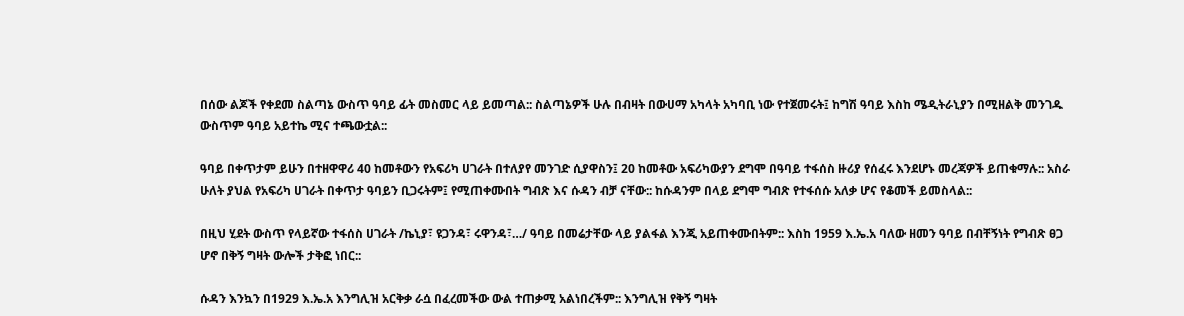በሰው ልጆች የቀደመ ስልጣኔ ውስጥ ዓባይ ፊት መስመር ላይ ይመጣል:: ስልጣኔዎች ሁሉ በብዛት በውሀማ አካላት አካባቢ ነው የተጀመሩት፤ ከግሽ ዓባይ እስከ ሜዲትራኒያን በሚዘልቅ መንገዱ ውስጥም ዓባይ አይተኬ ሚና ተጫውቷል::

ዓባይ በቀጥታም ይሁን በተዘዋዋሪ 40 ከመቶውን የአፍሪካ ሀገራት በተለያየ መንገድ ሲያዋስን፤ 20 ከመቶው አፍሪካውያን ደግሞ በዓባይ ተፋሰስ ዙሪያ የሰፈሩ እንደሆኑ መረጃዎች ይጠቁማሉ:: አስራ ሁለት ያህል የአፍሪካ ሀገራት በቀጥታ ዓባይን ቢጋሩትም፤ የሚጠቀሙበት ግብጽ እና ሱዳን ብቻ ናቸው:: ከሱዳንም በላይ ደግሞ ግብጽ የተፋሰሱ አለቃ ሆና የቆመች ይመስላል::

በዚህ ሂደት ውስጥ የላይኛው ተፋሰስ ሀገራት /ኬኒያ፣ ዩጋንዳ፣ ሩዋንዳ፣…/ ዓባይ በመሬታቸው ላይ ያልፋል እንጂ አይጠቀሙበትም:: እስከ 1959 እ.ኤ.አ ባለው ዘመን ዓባይ በብቸኝነት የግብጽ ፀጋ ሆኖ በቅኝ ግዛት ውሎች ታቅፎ ነበር::

ሱዳን እንኳን በ1929 እ.ኤ.አ እንግሊዝ አርቅቃ ራሷ በፈረመችው ውል ተጠቃሚ አልነበረችም:: እንግሊዝ የቅኝ ግዛት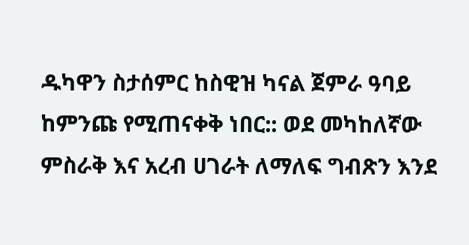ዱካዋን ስታሰምር ከስዊዝ ካናል ጀምራ ዓባይ ከምንጩ የሚጠናቀቅ ነበር:: ወደ መካከለኛው ምስራቅ እና አረብ ሀገራት ለማለፍ ግብጽን እንደ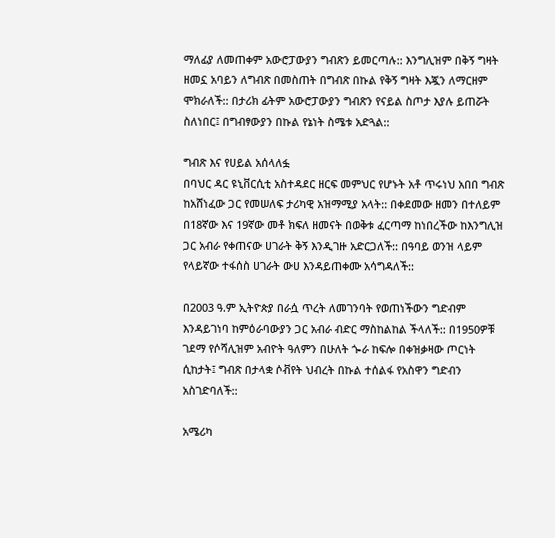ማለፊያ ለመጠቀም አውሮፓውያን ግብጽን ይመርጣሉ:: እንግሊዝም በቅኝ ግዛት ዘመኗ አባይን ለግብጽ በመስጠት በግብጽ በኩል የቅኝ ግዛት እጇን ለማርዘም ሞክራለች:: በታሪክ ፊትም አውሮፓውያን ግብጽን የናይል ስጦታ እያሉ ይጠሯት ስለነበር፤ በግብፃውያን በኩል የኔነት ስሜቱ አድጓል::

ግብጽ እና የሀይል አሰላለፏ
በባህር ዳር ዩኒቨርሲቲ አስተዳደር ዘርፍ መምህር የሆኑት አቶ ጥሩነህ አበበ ግብጽ ከአሸነፈው ጋር የመሠለፍ ታሪካዊ አዝማሚያ አላት:: በቀደመው ዘመን በተለይም በ18ኛው እና 19ኛው መቶ ክፍለ ዘመናት በወቅቱ ፈርጣማ ከነበረችው ከእንግሊዝ ጋር አብራ የቀጠናው ሀገራት ቅኝ እንዲገዙ አድርጋለች:: በዓባይ ወንዝ ላይም የላይኛው ተፋሰስ ሀገራት ውሀ እንዳይጠቀሙ አሳግዳለች::

በ2003 ዓ.ም ኢትዮጵያ በራሷ ጥረት ለመገንባት የወጠነችውን ግድብም እንዳይገነባ ከምዕራባውያን ጋር አብራ ብድር ማስከልከል ችላለች:: በ1950ዎቹ ገደማ የሶሻሊዝም አብዮት ዓለምን በሁለት ጐራ ከፍሎ በቀዝቃዛው ጦርነት ሲከታት፤ ግብጽ በታላቋ ሶቭየት ህብረት በኩል ተሰልፋ የአስዋን ግድብን አስገድባለች::

አሜሪካ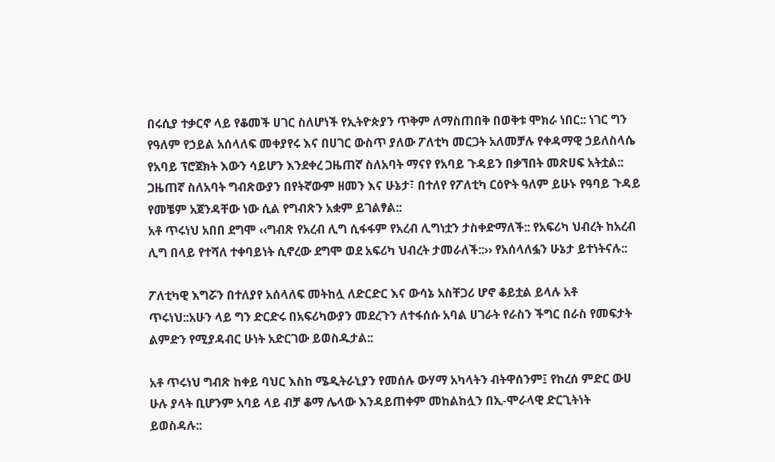በሩሲያ ተቃርኖ ላይ የቆመች ሀገር ስለሆነች የኢትዮጵያን ጥቅም ለማስጠበቅ በወቅቱ ሞክራ ነበር:: ነገር ግን የዓለም የኃይል አሰላለፍ መቀያየሩ እና በሀገር ውስጥ ያለው ፖለቲካ መርጋት አለመቻሉ የቀዳማዊ ኃይለስላሴ የአባይ ፕሮጀክት እውን ሳይሆን እንደቀረ ጋዜጠኛ ስለአባት ማናየ የአባይ ጉዳይን በቃኘበት መጽሀፍ አትቷል:: ጋዜጠኛ ስለአባት ግብጽውያን በየትኛውም ዘመን እና ሁኔታ፣ በተለየ የፖለቲካ ርዕዮት ዓለም ይሁኑ የዓባይ ጉዳይ የመቼም አጀንዳቸው ነው ሲል የግብጽን አቋም ይገልፃል::
አቶ ጥሩነህ አበበ ደግሞ ‹‹ግብጽ የአረብ ሊግ ሲፋፋም የአረብ ሊግነቷን ታስቀድማለች:: የአፍሪካ ህብረት ከአረብ ሊግ በላይ የተሻለ ተቀባይነት ሲኖረው ደግሞ ወደ አፍሪካ ህብረት ታመራለች::›› የአሰላለፏን ሁኔታ ይተነትናሉ::

ፖለቲካዊ እግሯን በተለያየ አሰላለፍ መትከሏ ለድርድር እና ውሳኔ አስቸጋሪ ሆኖ ቆይቷል ይላሉ አቶ ጥሩነህ::አሁን ላይ ግን ድርድሩ በአፍሪካውያን መደረጉን ለተፋሰሱ አባል ሀገራት የራስን ችግር በራስ የመፍታት ልምድን የሚያዳብር ሁነት አድርገው ይወስዱታል::

አቶ ጥሩነህ ግብጽ ከቀይ ባህር እስከ ሜዲትራኒያን የመሰሉ ውሃማ አካላትን ብትዋሰንም፤ የከረሰ ምድር ውሀ ሁሉ ያላት ቢሆንም አባይ ላይ ብቻ ቆማ ሌላው እንዳይጠቀም መከልከሏን በኢ-ሞራላዊ ድርጊትነት ይወስዳሉ::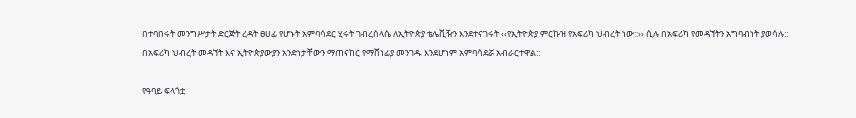በተባበሩት መንግሥታት ድርጅት ረዳት ፀሀፊ የሆኑት አምባሳደር ሂሩት ገብረሰላሴ ለኢትዮጵያ ቴሌቪዥን እንደተናገሩት ‹‹የኢትዮጵያ ምርኩዝ የአፍሪካ ህብረት ነው::›› ሲሉ በአፍሪካ የመዳኘትን አግባብነት ያወሳሉ:: በአፍሪካ ህብረት መዳኘት እና ኢትዮጵያውያን አንድነታቸውን ማጠናከር የማሸነፊያ መንገዱ እንደሆነም አምባሳደሯ አብራርተዋል::

የዓባይ ፍላጎቷ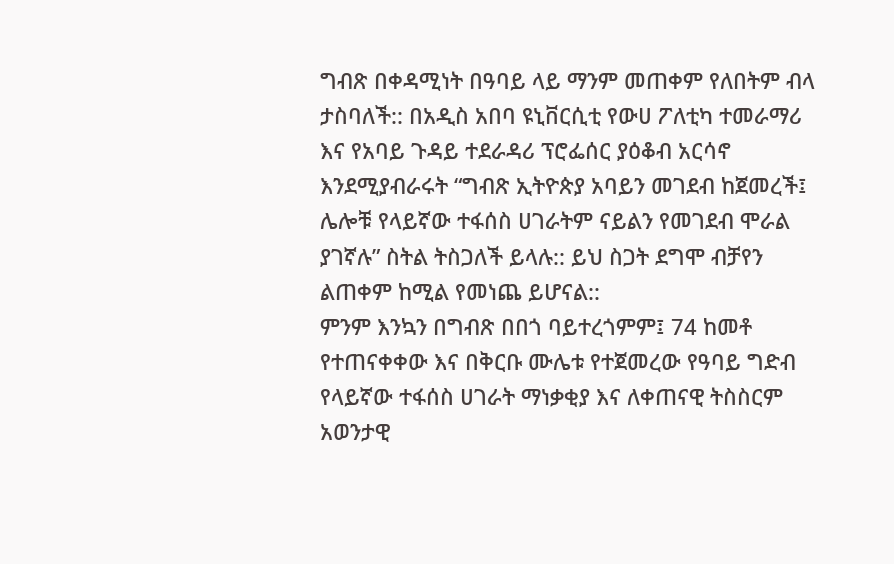ግብጽ በቀዳሚነት በዓባይ ላይ ማንም መጠቀም የለበትም ብላ ታስባለች:: በአዲስ አበባ ዩኒቨርሲቲ የውሀ ፖለቲካ ተመራማሪ እና የአባይ ጉዳይ ተደራዳሪ ፕሮፌሰር ያዕቆብ አርሳኖ እንደሚያብራሩት “ግብጽ ኢትዮጵያ አባይን መገደብ ከጀመረች፤ ሌሎቹ የላይኛው ተፋሰስ ሀገራትም ናይልን የመገደብ ሞራል ያገኛሉ” ስትል ትስጋለች ይላሉ:: ይህ ስጋት ደግሞ ብቻየን ልጠቀም ከሚል የመነጨ ይሆናል::
ምንም እንኳን በግብጽ በበጎ ባይተረጎምም፤ 74 ከመቶ የተጠናቀቀው እና በቅርቡ ሙሌቱ የተጀመረው የዓባይ ግድብ የላይኛው ተፋሰስ ሀገራት ማነቃቂያ እና ለቀጠናዊ ትስስርም አወንታዊ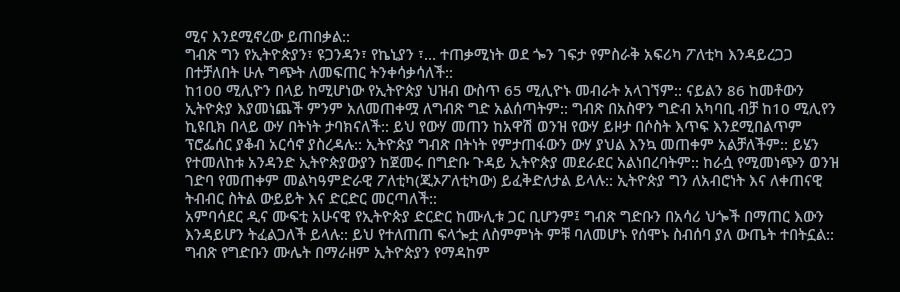ሚና እንደሚኖረው ይጠበቃል::
ግብጽ ግን የኢትዮጵያን፣ ዩጋንዳን፣ የኬኒያን ፣… ተጠቃሚነት ወደ ጐን ገፍታ የምስራቅ አፍሪካ ፖለቲካ እንዳይረጋጋ በተቻለበት ሁሉ ግጭት ለመፍጠር ትንቀሳቃሳለች::
ከ100 ሚሊዮን በላይ ከሚሆነው የኢትዮጵያ ህዝብ ውስጥ 65 ሚሊዮኑ መብራት አላገኘም:: ናይልን 86 ከመቶውን ኢትዮጵያ እያመነጨች ምንም አለመጠቀሟ ለግብጽ ግድ አልሰጣትም:: ግብጽ በአስዋን ግድብ አካባቢ ብቻ ከ10 ሚሊየን ኪዩቢክ በላይ ውሃ በትነት ታባክናለች:: ይህ የውሃ መጠን ከአዋሽ ወንዝ የውሃ ይዞታ በሶስት እጥፍ እንደሚበልጥም ፕሮፌሰር ያቆብ አርሳኖ ያስረዳሉ:: ኢትዮጵያ ግብጽ በትነት የምታጠፋውን ውሃ ያህል እንኳ መጠቀም አልቻለችም:: ይሄን የተመለከቱ አንዳንድ ኢትዮጵያውያን ከጀመሩ በግድቡ ጉዳይ ኢትዮጵያ መደራደር አልነበረባትም:: ከራሷ የሚመነጭን ወንዝ ገድባ የመጠቀም መልካዓምድራዊ ፖለቲካ(ጂኦፖለቲካው) ይፈቅድለታል ይላሉ:: ኢትዮጵያ ግን ለአብሮነት እና ለቀጠናዊ ትብብር ስትል ውይይት እና ድርድር መርጣለች::
አምባሳደር ዲና ሙፍቲ አሁናዊ የኢትዮጵያ ድርድር ከሙሊቱ ጋር ቢሆንም፤ ግብጽ ግድቡን በአሳሪ ህጐች በማጠር እውን እንዳይሆን ትፈልጋለች ይላሉ:: ይህ የተለጠጠ ፍላጐቷ ለስምምነት ምቹ ባለመሆኑ የሰሞኑ ስብሰባ ያለ ውጤት ተበትኗል:: ግብጽ የግድቡን ሙሌት በማራዘም ኢትዮጵያን የማዳከም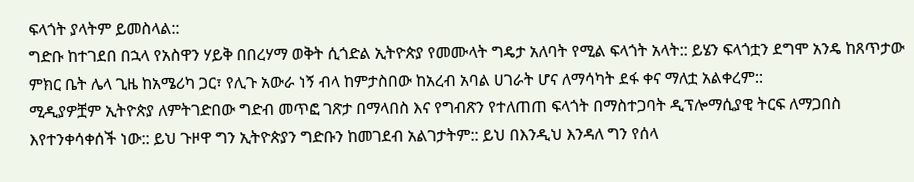ፍላጎት ያላትም ይመስላል::
ግድቡ ከተገደበ በኋላ የአስዋን ሃይቅ በበረሃማ ወቅት ሲጎድል ኢትዮጵያ የመሙላት ግዴታ አለባት የሚል ፍላጎት አላት:: ይሄን ፍላጎቷን ደግሞ አንዴ ከጸጥታው ምክር ቤት ሌላ ጊዜ ከአሜሪካ ጋር፣ የሊጉ አውራ ነኝ ብላ ከምታስበው ከአረብ አባል ሀገራት ሆና ለማሳካት ደፋ ቀና ማለቷ አልቀረም::
ሚዲያዎቿም ኢትዮጵያ ለምትገድበው ግድብ መጥፎ ገጽታ በማላበስ እና የግብጽን የተለጠጠ ፍላጎት በማስተጋባት ዲፕሎማሲያዊ ትርፍ ለማጋበስ እየተንቀሳቀሰች ነው:: ይህ ጉዞዋ ግን ኢትዮጵያን ግድቡን ከመገደብ አልገታትም:: ይህ በእንዲህ እንዳለ ግን የሰላ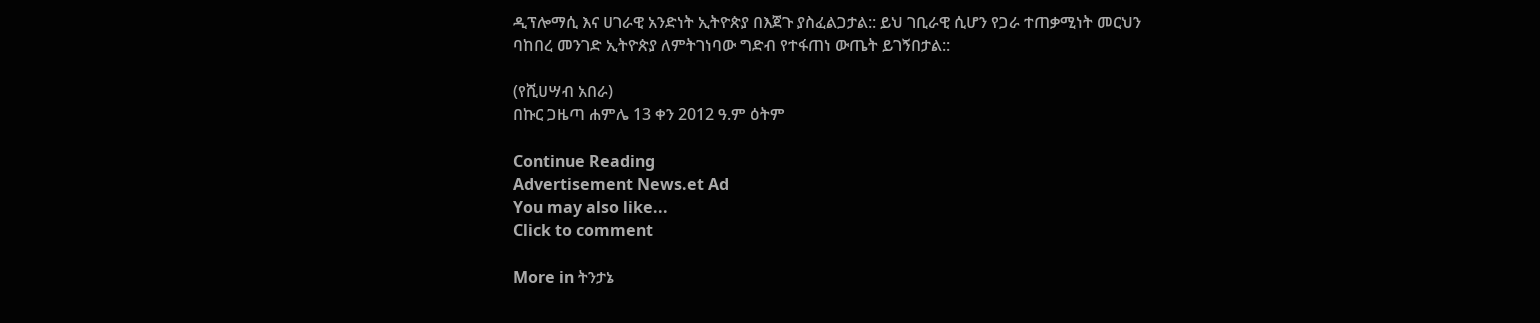ዲፕሎማሲ እና ሀገራዊ አንድነት ኢትዮጵያ በእጀጉ ያስፈልጋታል:: ይህ ገቢራዊ ሲሆን የጋራ ተጠቃሚነት መርህን ባከበረ መንገድ ኢትዮጵያ ለምትገነባው ግድብ የተፋጠነ ውጤት ይገኝበታል::

(የሺሀሣብ አበራ)
በኩር ጋዜጣ ሐምሌ 13 ቀን 2012 ዓ.ም ዕትም

Continue Reading
Advertisement News.et Ad
You may also like...
Click to comment

More in ትንታኔ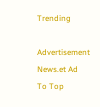Trending

Advertisement News.et Ad
To Top